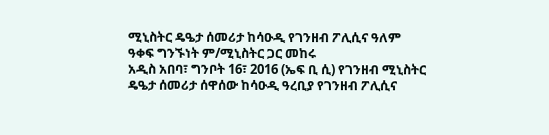ሚኒስትር ዴዔታ ሰመሪታ ከሳዑዲ የገንዘብ ፖሊሲና ዓለም ዓቀፍ ግንኙነት ም/ሚኒስትር ጋር መከሩ
አዲስ አበባ፣ ግንቦት 16፣ 2016 (ኤፍ ቢ ሲ) የገንዘብ ሚኒስትር ዴዔታ ሰመሪታ ሰዋሰው ከሳዑዲ ዓረቢያ የገንዘብ ፖሊሲና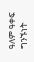ዓለም ዓቀፍ ግንኙነት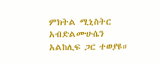ምክትል ሚኒስትር አብድልሙሁሴን አልከሊፍ ጋር ተወያዩ።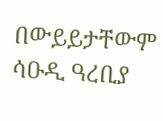በውይይታቸውም ሳዑዲ ዓረቢያ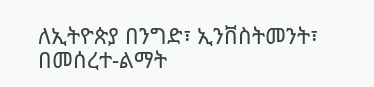ለኢትዮጵያ በንግድ፣ ኢንቨስትመንት፣ በመሰረተ-ልማት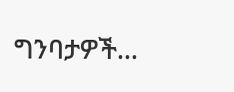ግንባታዎች…